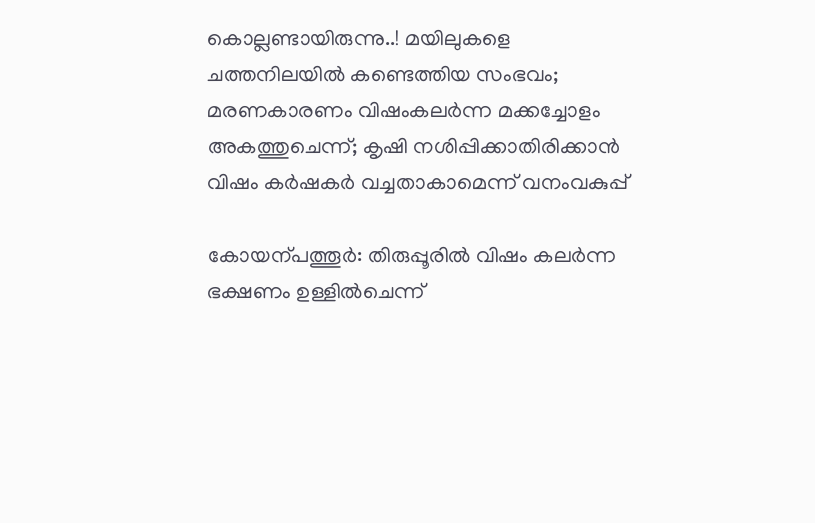കൊല്ലണ്ടായിരുന്നു..! മയിലുകളെ ചത്തനിലയിൽ കണ്ടെത്തിയ സംഭവം; മരണകാരണം വിഷംകലർന്ന മക്കച്ചോളം അകത്തുചെന്ന്; കൃഷി നശിപ്പിക്കാതിരിക്കാൻ വിഷം കർഷകർ വച്ചതാകാമെന്ന് വനംവകുപ്പ്

കോയന്പത്തൂർ: തിരുപ്പൂരിൽ വിഷം കലർന്ന ഭക്ഷണം ഉള്ളിൽചെന്ന്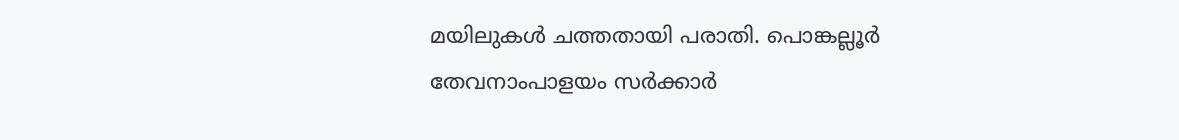മയിലുകൾ ചത്തതായി പരാതി. പൊങ്കല്ലൂർ തേവനാംപാളയം സർക്കാർ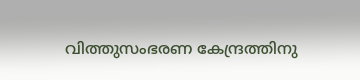വിത്തുസംഭരണ കേന്ദ്രത്തിനു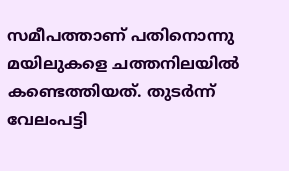സമീപത്താണ് പതിനൊന്നു മയിലുകളെ ചത്തനിലയിൽ കണ്ടെത്തിയത്. തുടർന്ന് വേലംപട്ടി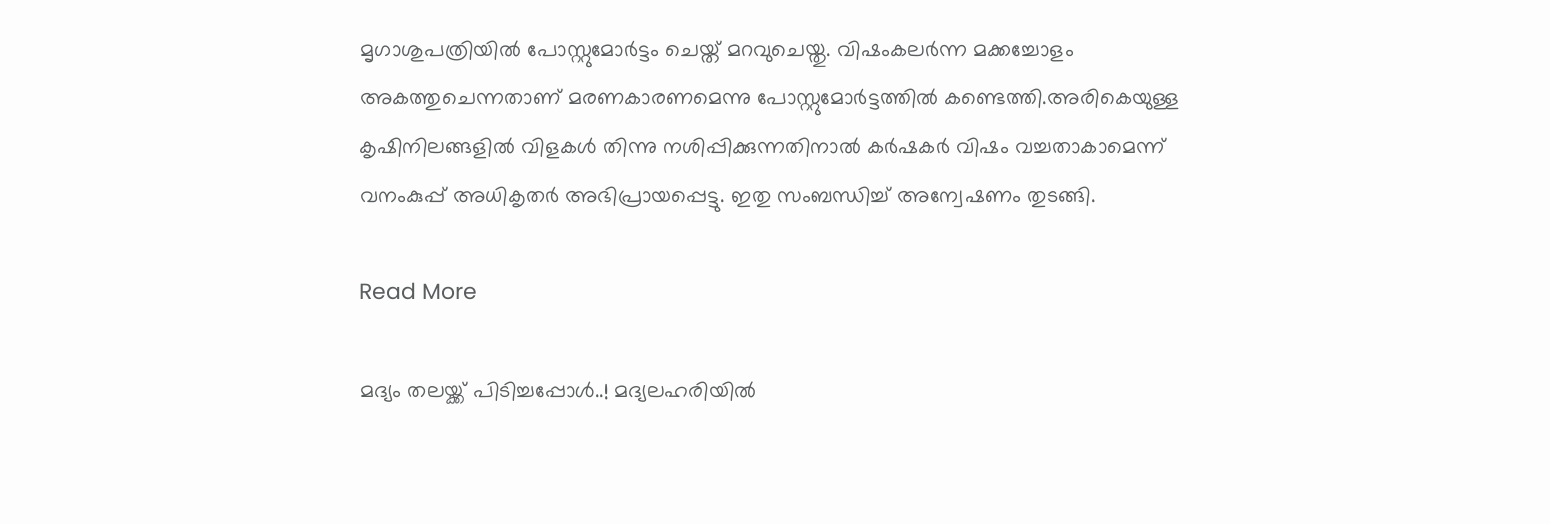മൃഗാശുപത്രിയിൽ പോസ്റ്റുമോർട്ടം ചെയ്ത് മറവുചെയ്തു. വിഷംകലർന്ന മക്കച്ചോളം അകത്തുചെന്നതാണ് മരണകാരണമെന്നു പോസ്റ്റുമോർട്ടത്തിൽ കണ്ടെത്തി.അരികെയുള്ള കൃഷിനിലങ്ങളിൽ വിളകൾ തിന്നു നശിപ്പിക്കുന്നതിനാൽ കർഷകർ വിഷം വച്ചതാകാമെന്ന് വനംകുപ്പ് അധികൃതർ അഭിപ്രായപ്പെട്ടു. ഇതു സംബന്ധിച്ച് അന്വേഷണം തുടങ്ങി.

Read More

മദ്യം തലയ്ക്ക് പിടിച്ചപ്പോൾ..! മദ്യലഹരിയിൽ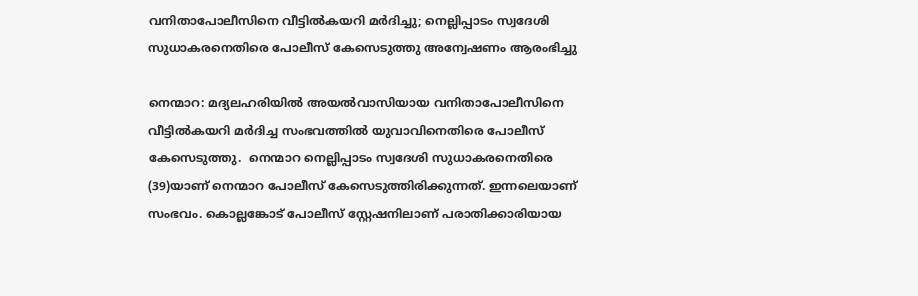വനിതാപോലീസിനെ വീട്ടിൽകയറി മർദിച്ചു; നെല്ലിപ്പാടം സ്വദേശി സുധാകരനെതിരെ പോലീസ് കേസെടുത്തു അന്വേഷണം ആരംഭിച്ചു

നെന്മാറ: മദ്യലഹരിയിൽ അയൽവാസിയായ വനിതാപോലീസിനെ വീട്ടിൽകയറി മർദിച്ച സംഭവത്തിൽ യുവാവിനെതിരെ പോലീസ് കേസെടുത്തു.  നെന്മാറ നെല്ലിപ്പാടം സ്വദേശി സുധാകരനെതിരെ (39)യാണ് നെന്മാറ പോലീസ് കേസെടുത്തിരിക്കുന്നത്. ഇന്നലെയാണ് സംഭവം. കൊല്ലങ്കോട് പോലീസ് സ്റ്റേഷനിലാണ് പരാതിക്കാരിയായ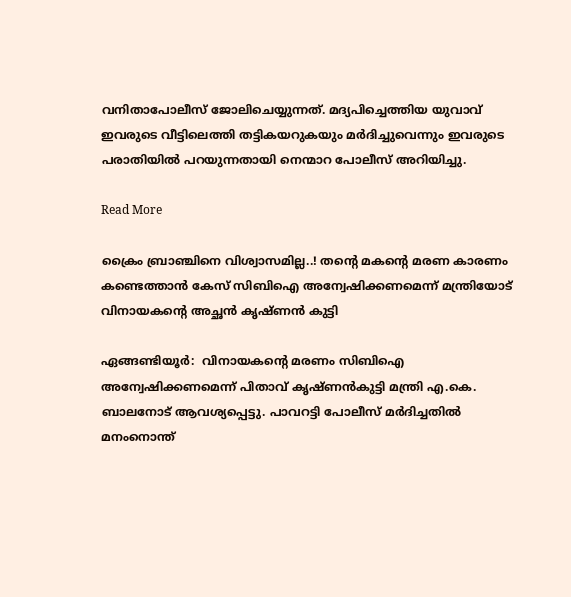വനിതാപോലീസ് ജോലിചെയ്യുന്നത്. മദ്യപിച്ചെത്തിയ യുവാവ് ഇവരുടെ വീട്ടിലെത്തി തട്ടികയറുകയും മർദിച്ചുവെന്നും ഇവരുടെ പരാതിയിൽ പറയുന്നതായി നെന്മാറ പോലീസ് അറിയിച്ചു.

Read More

ക്രൈം ബ്രാഞ്ചിനെ വിശ്വാസമില്ല..! തന്‍റെ മകന്‍റെ മരണ കാരണം കണ്ടെത്താൻ കേസ് സിബിഐ അന്വേഷിക്കണമെന്ന് മന്ത്രിയോട് വിനായകന്‍റെ അച്ഛൻ കൃഷ്ണൻ കുട്ടി

ഏങ്ങണ്ടിയൂർ:  വിനായകന്‍റെ മരണം സിബിഐ അന്വേഷിക്കണമെന്ന് പിതാവ് കൃഷ്ണൻകുട്ടി മന്ത്രി എ.കെ. ബാലനോട് ആവശ്യപ്പെട്ടു. പാവറട്ടി പോലീസ് മർദിച്ചതിൽ മനംനൊന്ത്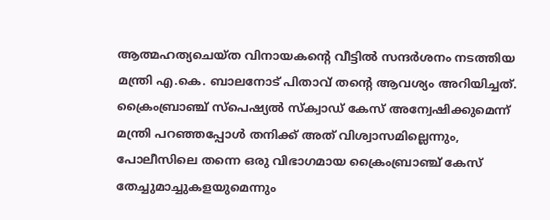ആത്മഹത്യചെയ്ത വിനായകന്‍റെ വീട്ടിൽ സന്ദർശനം നടത്തിയ മന്ത്രി എ.കെ. ബാലനോട് പിതാവ് തന്‍റെ ആവശ്യം അറിയിച്ചത്. ക്രൈംബ്രാഞ്ച് സ്പെഷ്യൽ സ്ക്വാഡ് കേസ് അന്വേഷിക്കുമെന്ന് മന്ത്രി പറഞ്ഞപ്പോൾ തനിക്ക് അത് വിശ്വാസമില്ലെന്നും, പോലീസിലെ തന്നെ ഒരു വിഭാഗമായ ക്രൈംബ്രാഞ്ച് കേസ് തേച്ചുമാച്ചുകളയുമെന്നും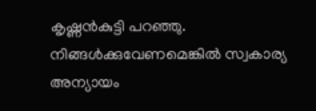കൃഷ്ണൻകുട്ടി പറഞ്ഞു. നിങ്ങൾക്കുവേണമെങ്കിൽ സ്വകാര്യ അന്യായം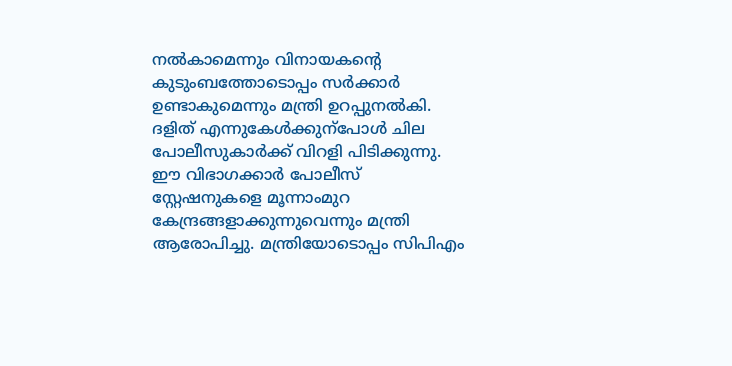നൽകാമെന്നും വിനായകന്‍റെ കുടുംബത്തോടൊപ്പം സർക്കാർ ഉണ്ടാകുമെന്നും മന്ത്രി ഉറപ്പുനൽകി. ദളിത് എന്നുകേൾക്കുന്പോൾ ചില പോലീസുകാർക്ക് വിറളി പിടിക്കുന്നു. ഈ വിഭാഗക്കാർ പോലീസ് സ്റ്റേഷനുകളെ മൂന്നാംമുറ കേന്ദ്രങ്ങളാക്കുന്നുവെന്നും മന്ത്രി ആരോപിച്ചു. മന്ത്രിയോടൊപ്പം സിപിഎം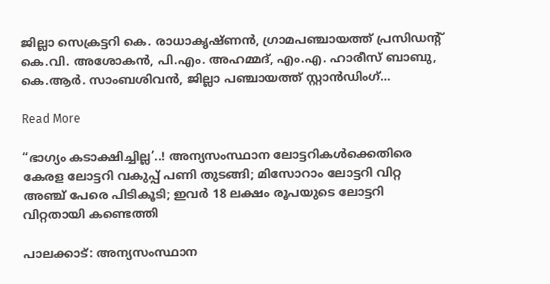ജില്ലാ സെക്രട്ടറി കെ. രാധാകൃഷ്ണൻ, ഗ്രാമപഞ്ചായത്ത് പ്രസിഡന്‍റ് കെ.വി. അശോകൻ, പി.എം. അഹമ്മദ്, എം.എ. ഹാരീസ് ബാബു, കെ.ആർ. സാംബശിവൻ, ജില്ലാ പഞ്ചായത്ത് സ്റ്റാൻഡിംഗ്…

Read More

“ഭാഗ്യം കടാക്ഷിച്ചില്ല’..! അന്യസംസ്ഥാന ലോട്ടറികൾക്കെതിരെ കേരള ലോട്ടറി വകുപ്പ് പണി തുടങ്ങി; മിസോറാം ലോട്ടറി വിറ്റ അഞ്ച് പേരെ പിടികൂടി; ഇവർ 18 ലക്ഷം രൂപയുടെ ലോട്ടറി വിറ്റതായി കണ്ടെത്തി

പാലക്കാട്: അന്യസംസ്ഥാന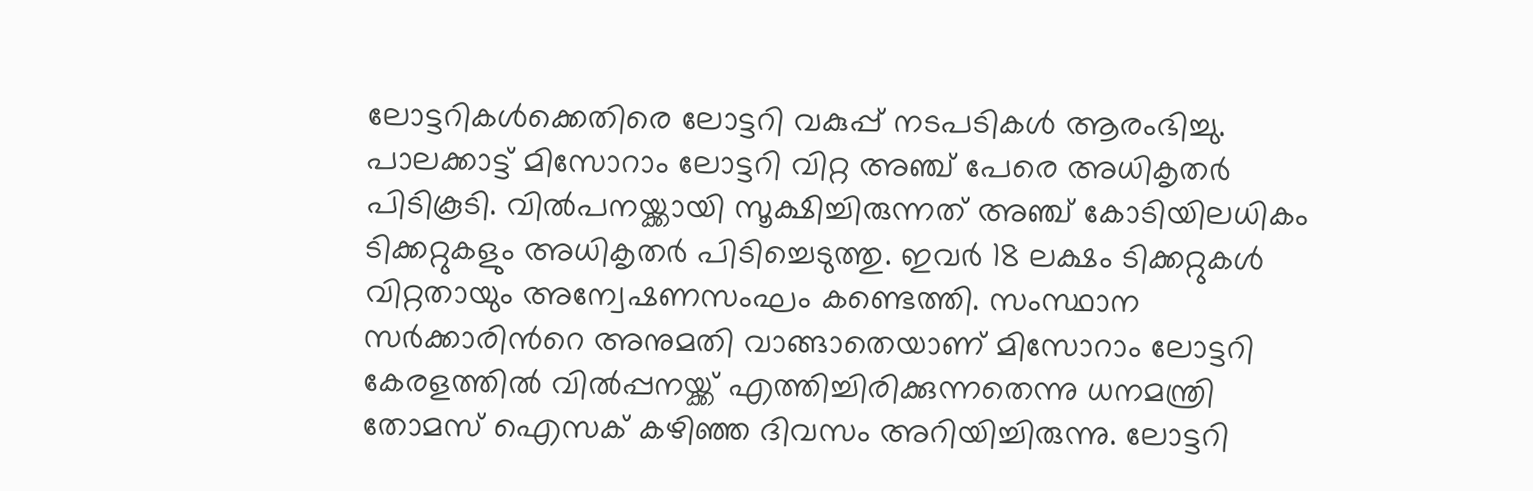ലോട്ടറികൾക്കെതിരെ ലോട്ടറി വകുപ്പ് നടപടികൾ ആരംഭിച്ചു. പാലക്കാട്ട് മിസോറാം ലോട്ടറി വിറ്റ അഞ്ച് പേരെ അധികൃതർ പിടികൂടി. വിൽപനയ്ക്കായി സൂക്ഷിച്ചിരുന്നത് അഞ്ച് കോടിയിലധികം ടിക്കറ്റുകളും അധികൃതർ പിടിച്ചെടുത്തു. ഇവർ 18 ലക്ഷം ടിക്കറ്റുകൾ വിറ്റതായും അന്വേഷണസംഘം കണ്ടെത്തി. സംസ്ഥാന സർക്കാരിന്‍റെ അനുമതി വാങ്ങാതെയാണ് മിസോറാം ലോട്ടറി കേരളത്തിൽ വിൽപ്പനയ്ക്ക് എത്തിച്ചിരിക്കുന്നതെന്നു ധനമന്ത്രി തോമസ് ഐസക് കഴിഞ്ഞ ദിവസം അറിയിച്ചിരുന്നു. ലോട്ടറി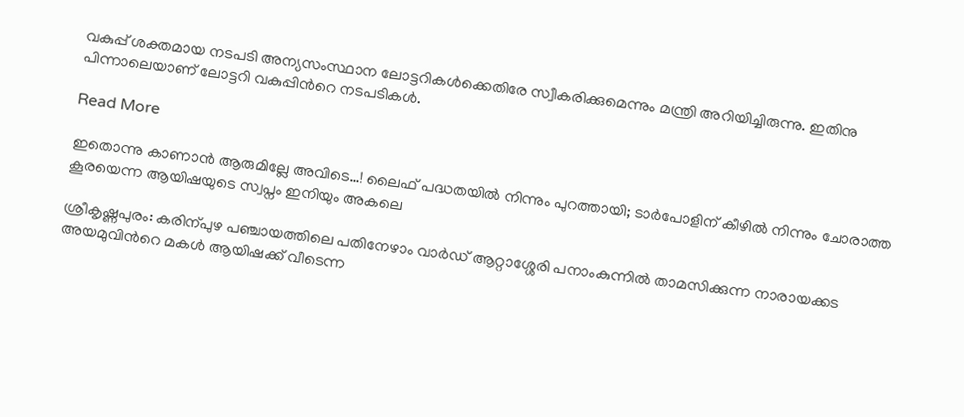വകുപ്പ് ശക്തമായ നടപടി അന്യസംസ്ഥാന ലോട്ടറികൾക്കെതിരേ സ്വീകരിക്കുമെന്നും മന്ത്രി അറിയിച്ചിരുന്നു. ഇതിനു പിന്നാലെയാണ് ലോട്ടറി വകുപ്പിന്‍റെ നടപടികൾ.

Read More

ഇതൊന്നു കാണാൻ ആരുമില്ലേ അവിടെ…! ലൈഫ് പദ്ധതയിൽ നിന്നും പുറത്തായി; ടാർപോളിന് കീഴിൽ നിന്നും ചോരാത്ത കൂരയെന്ന ആയിഷയുടെ സ്വപ്നം ഇനിയും അകലെ

ശ്രീകൃഷ്ണപുരം: കരിന്പുഴ പഞ്ചായത്തിലെ പതിനേഴാം വാർഡ് ആറ്റാശ്ശേരി പനാംകുന്നിൽ താമസിക്കുന്ന നാരായക്കട അയമുവിന്‍റെ മകൾ ആയിഷക്ക് വീടെന്ന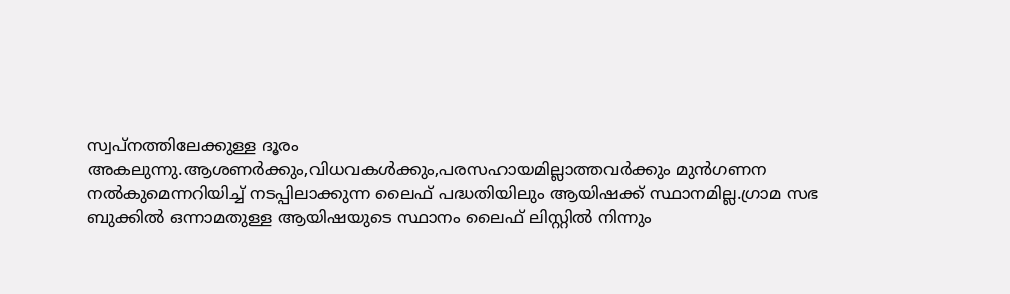സ്വപ്നത്തിലേക്കുള്ള ദൂരം അകലുന്നു.ആശണർക്കും,വിധവകൾക്കും,പരസഹായമില്ലാത്തവർക്കും മുൻഗണന നൽകുമെന്നറിയിച്ച് നടപ്പിലാക്കുന്ന ലൈഫ് പദ്ധതിയിലും ആയിഷക്ക് സ്ഥാനമില്ല.ഗ്രാമ സഭ ബുക്കിൽ ഒന്നാമതുള്ള ആയിഷയുടെ സ്ഥാനം ലൈഫ് ലിസ്റ്റിൽ നിന്നും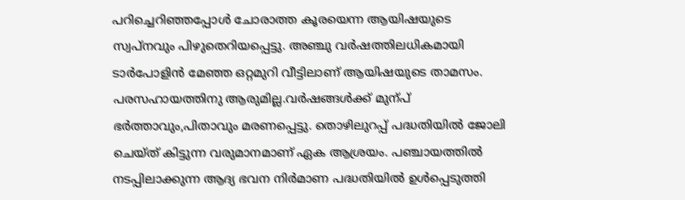പറിച്ചെറിഞ്ഞപ്പോൾ ചോരാത്ത കൂരയെന്ന ആയിഷയുടെ സ്വപ്നവും പിഴുതെറിയപ്പെട്ടു. അഞ്ചു വർഷത്തിലധികമായി ടാർപോളിൻ മേഞ്ഞ ഒറ്റമുറി വീട്ടിലാണ് ആയിഷയുടെ താമസം. പരസഹായത്തിനു ആരുമില്ല.വർഷങ്ങൾക്ക് മുന്പ് ഭർത്താവും,പിതാവും മരണപ്പെട്ടു. തൊഴിലുറപ്പ് പദ്ധതിയിൽ ജോലി ചെയ്ത് കിട്ടുന്ന വരുമാനമാണ് ഏക ആശ്രയം. പഞ്ചായത്തിൽ നടപ്പിലാക്കുന്ന ആദ്യ ഭവന നിർമാണ പദ്ധതിയിൽ ഉൾപ്പെടുത്തി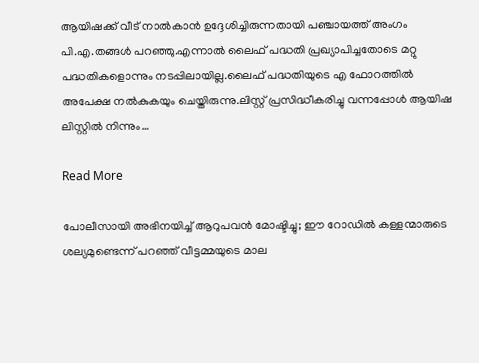ആയിഷക്ക് വീട് നാൽകാൻ ഉദ്ദേശിച്ചിരുന്നതായി പഞ്ചായത്ത് അംഗം പി.എ.തങ്ങൾ പറഞ്ഞു.എന്നാൽ ലൈഫ് പദ്ധതി പ്രഖ്യാപിച്ചതോടെ മറ്റു പദ്ധതികളൊന്നും നടപ്പിലായില്ല.ലൈഫ് പദ്ധതിയുടെ എ ഫോറത്തിൽ അപേക്ഷ നൽകുകയും ചെയ്തിരുന്നു.ലിസ്റ്റ് പ്രസിദ്ധീകരിച്ചു വന്നപ്പോൾ ആയിഷ ലിസ്റ്റിൽ നിന്നും…

Read More

പോലീസായി അഭിനയിച്ച് ആറുപവൻ മോഷ്ടിച്ചു; ഈ റോഡിൽ കള്ളന്മാരുടെ ശല്യമുണ്ടെന്ന് പറഞ്ഞ് വീട്ടമ്മയുടെ മാല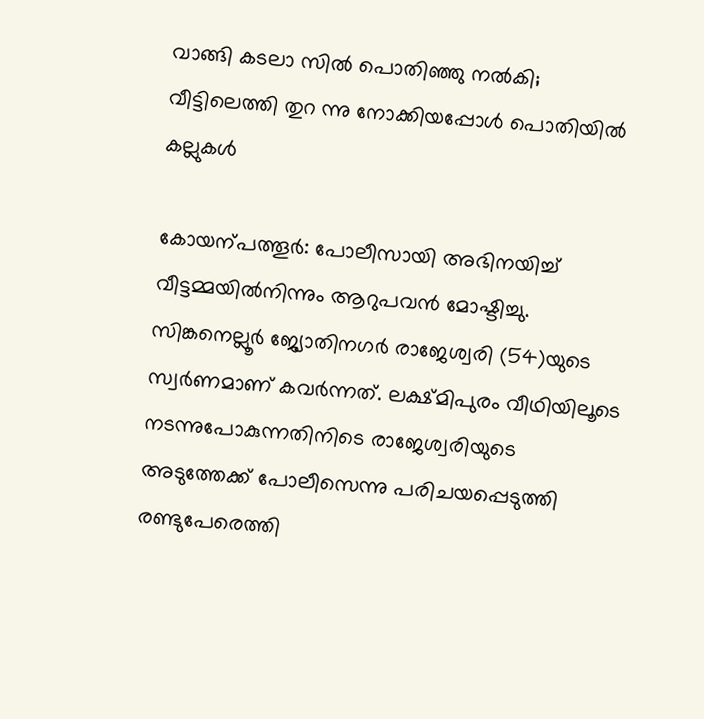വാങ്ങി കടലാ സിൽ പൊതിഞ്ഞു നൽകി; വീട്ടിലെത്തി തുറ ന്നു നോക്കിയപ്പോൾ പൊതിയിൽ കല്ലുകൾ

കോയന്പത്തൂർ: പോലീസായി അഭിനയിച്ച് വീട്ടമ്മയിൽനിന്നും ആറുപവൻ മോഷ്ടിച്ചു. സിങ്കനെല്ലൂർ ജ്യോതിനഗർ രാജേശ്വരി (54)യുടെ സ്വർണമാണ് കവർന്നത്. ലക്ഷ്മിപുരം വീഥിയിലൂടെ നടന്നുപോകുന്നതിനിടെ രാജേശ്വരിയുടെ അടുത്തേക്ക് പോലീസെന്നു പരിചയപ്പെടുത്തി രണ്ടുപേരെത്തി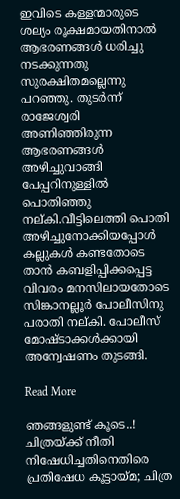ഇവിടെ കള്ളന്മാരുടെ ശല്യം രൂക്ഷമായതിനാൽ ആഭരണങ്ങൾ ധരിച്ചു നടക്കുന്നതു സുരക്ഷിതമല്ലെന്നു പറഞ്ഞു. തുടർന്ന് രാജേശ്വരി അണിഞ്ഞിരുന്ന ആഭരണങ്ങൾ അഴിച്ചുവാങ്ങി പേപ്പറിനുള്ളിൽ പൊതിഞ്ഞു നല്കി.വീട്ടിലെത്തി പൊതി അഴിച്ചുനോക്കിയപ്പോൾ കല്ലുകൾ കണ്ടതോടെ താൻ കബളിപ്പിക്കപ്പെട്ട വിവരം മനസിലായതോടെ സിങ്കാനല്ലൂർ പോലീസിനു പരാതി നല്കി. പോലീസ് മോഷ്ടാക്കൾക്കായി അന്വേഷണം തുടങ്ങി.

Read More

ഞങ്ങളുണ്ട് കൂടെ..! ചിത്രയ്ക്ക് നീതി നിഷേധിച്ചതിനെതിരെ പ്രതിഷേധ കൂട്ടായ്മ; ചിത്ര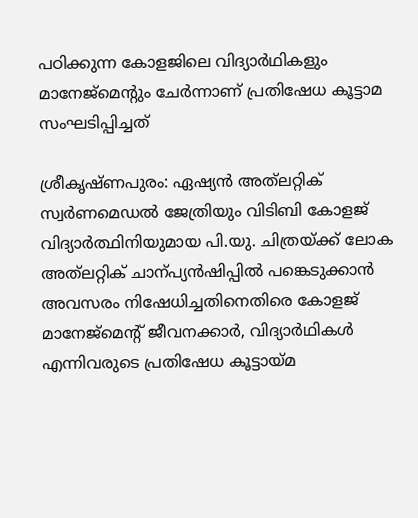പഠിക്കുന്ന കോളജിലെ വിദ്യാർഥികളും മാനേജ്മെന്‍റും ചേർന്നാണ് പ്രതിഷേധ കൂട്ടാമ സംഘടിപ്പിച്ചത്

ശ്രീകൃഷ്ണപുരം: ഏഷ്യൻ അത്‌ലറ്റിക് സ്വർണമെഡൽ ജേത്രിയും വിടിബി കോളജ് വിദ്യാർത്ഥിനിയുമായ പി.യു. ചിത്രയ്ക്ക് ലോക അത്‌ലറ്റിക് ചാന്പ്യൻഷിപ്പിൽ പങ്കെടുക്കാൻ അവസരം നിഷേധിച്ചതിനെതിരെ കോളജ് മാനേജ്മെന്‍റ് ജീവനക്കാർ, വിദ്യാർഥികൾ എന്നിവരുടെ പ്രതിഷേധ കൂട്ടായ്മ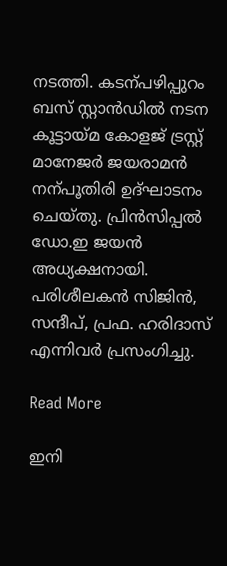നടത്തി. കടന്പഴിപ്പുറം ബസ് സ്റ്റാൻഡിൽ നടന കൂട്ടായ്മ കോളജ് ട്രസ്റ്റ് മാനേജർ ജയരാമൻ നന്പൂതിരി ഉദ്ഘാടനം ചെയ്തു. പ്രിൻസിപ്പൽ ഡോ.ഇ ജയൻ അധ്യക്ഷനായി. പരിശീലകൻ സിജിൻ, സന്ദീപ്, പ്രഫ. ഹരിദാസ് എന്നിവർ പ്രസംഗിച്ചു.

Read More

ഇനി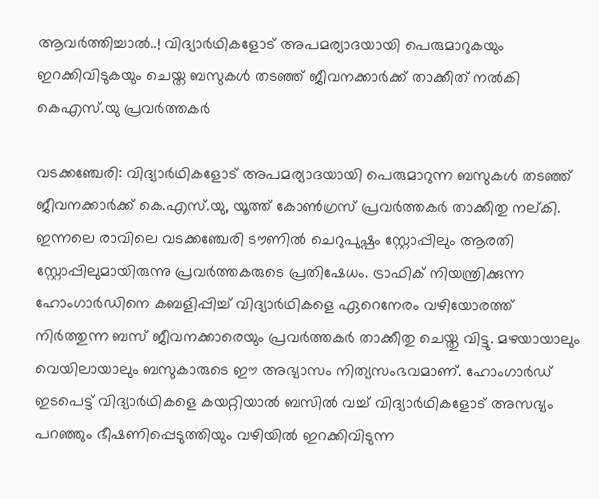ആവർത്തിച്ചാൽ..! വിദ്യാർഥികളോട് അപമര്യാദയായി പെരുമാറുകയും ഇറക്കിവിടുകയും ചെയ്ത ബസുകൾ തടഞ്ഞ് ജീവനക്കാർക്ക് താക്കീത് നൽകി കെഎസ്.യു പ്രവർത്തകർ

വടക്കഞ്ചേരി: വിദ്യാർഥികളോട് അപമര്യാദയായി പെരുമാറുന്ന ബസുകൾ തടഞ്ഞ് ജീവനക്കാർക്ക് കെ.എസ്.യു, യൂത്ത് കോണ്‍ഗ്രസ് പ്രവർത്തകർ താക്കീതു നല്കി. ഇന്നലെ രാവിലെ വടക്കഞ്ചേരി ടൗണിൽ ചെറുപുഷ്പം സ്റ്റോപ്പിലും ആരതി സ്റ്റോപ്പിലുമായിരുന്നു പ്രവർത്തകരുടെ പ്രതിഷേധം. ട്രാഫിക് നിയന്ത്രിക്കുന്ന ഹോംഗാർഡിനെ കബളിപ്പിച്ച് വിദ്യാർഥികളെ ഏറെനേരം വഴിയോരത്ത് നിർത്തുന്ന ബസ് ജീവനക്കാരെയും പ്രവർത്തകർ താക്കീതു ചെയ്തു വിട്ടു. മഴയായാലും വെയിലായാലും ബസുകാരുടെ ഈ അഭ്യാസം നിത്യസംഭവമാണ്. ഹോംഗാർഡ് ഇടപെട്ട് വിദ്യാർഥികളെ കയറ്റിയാൽ ബസിൽ വച്ച് വിദ്യാർഥികളോട് അസഭ്യം പറഞ്ഞും ഭീഷണിപ്പെടുത്തിയും വഴിയിൽ ഇറക്കിവിടുന്ന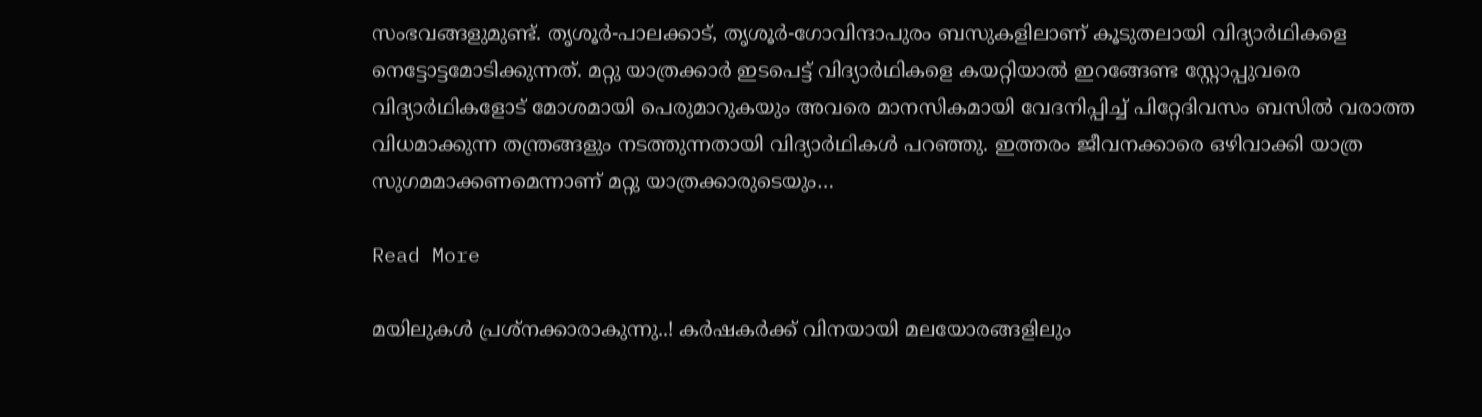സംഭവങ്ങളുമുണ്ട്. തൃശൂർ-പാലക്കാട്, തൃശൂർ-ഗോവിന്ദാപുരം ബസുകളിലാണ് കൂടുതലായി വിദ്യാർഥികളെ നെട്ടോട്ടമോടിക്കുന്നത്. മറ്റു യാത്രക്കാർ ഇടപെട്ട് വിദ്യാർഥികളെ കയറ്റിയാൽ ഇറങ്ങേണ്ട സ്റ്റോപ്പുവരെ വിദ്യാർഥികളോട് മോശമായി പെരുമാറുകയും അവരെ മാനസികമായി വേദനിപ്പിച്ച് പിറ്റേദിവസം ബസിൽ വരാത്ത വിധമാക്കുന്ന തന്ത്രങ്ങളും നടത്തുന്നതായി വിദ്യാർഥികൾ പറഞ്ഞു. ഇത്തരം ജീവനക്കാരെ ഒഴിവാക്കി യാത്ര സുഗമമാക്കണമെന്നാണ് മറ്റു യാത്രക്കാരുടെയും…

Read More

മയിലുകൾ പ്രശ്നക്കാരാകുന്നു..! കർഷകർക്ക് വിനയായി മലയോരങ്ങളിലും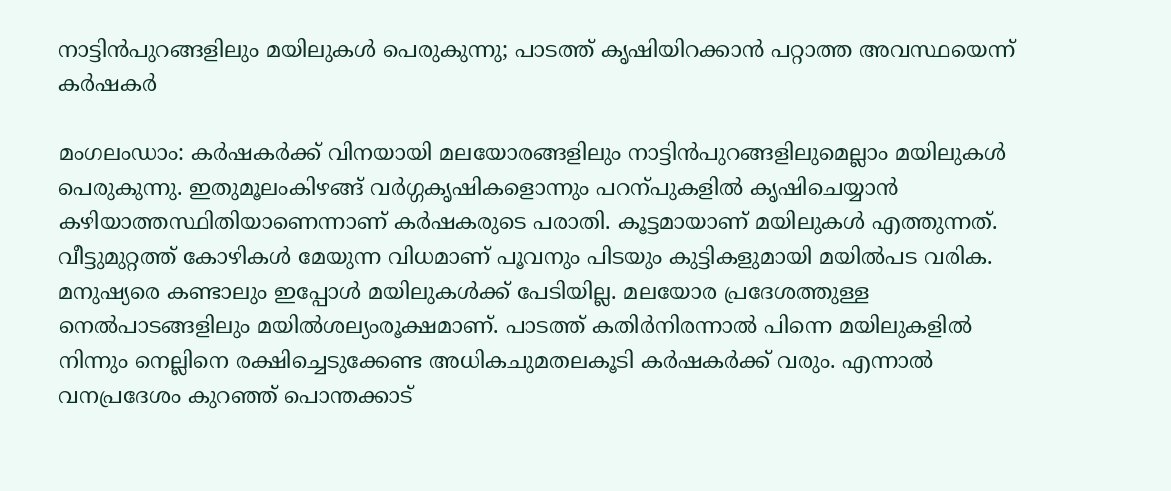നാട്ടിൻപുറങ്ങളിലും മയിലുകൾ പെരുകുന്നു; പാടത്ത് കൃഷിയിറക്കാൻ പറ്റാത്ത അവസ്ഥയെന്ന് കർഷകർ

മംഗലംഡാം: കർഷകർക്ക് വിനയായി മലയോരങ്ങളിലും നാട്ടിൻപുറങ്ങളിലുമെല്ലാം മയിലുകൾ പെരുകുന്നു. ഇതുമൂലംകിഴങ്ങ് വർഗ്ഗകൃഷികളൊന്നും പറന്പുകളിൽ കൃഷിചെയ്യാൻ കഴിയാത്തസ്ഥിതിയാണെന്നാണ് കർഷകരുടെ പരാതി. കൂട്ടമായാണ് മയിലുകൾ എത്തുന്നത്. വീട്ടുമുറ്റത്ത് കോഴികൾ മേയുന്ന വിധമാണ് പൂവനും പിടയും കുട്ടികളുമായി മയിൽപട വരിക. മനുഷ്യരെ കണ്ടാലും ഇപ്പോൾ മയിലുകൾക്ക് പേടിയില്ല. മലയോര പ്രദേശത്തുള്ള നെൽപാടങ്ങളിലും മയിൽശല്യംരൂക്ഷമാണ്. പാടത്ത് കതിർനിരന്നാൽ പിന്നെ മയിലുകളിൽ നിന്നും നെല്ലിനെ രക്ഷിച്ചെടുക്കേണ്ട അധികചുമതലകൂടി കർഷകർക്ക് വരും. എന്നാൽ വനപ്രദേശം കുറഞ്ഞ് പൊന്തക്കാട്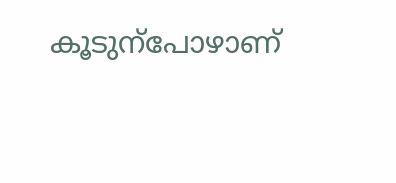കൂടുന്പോഴാണ്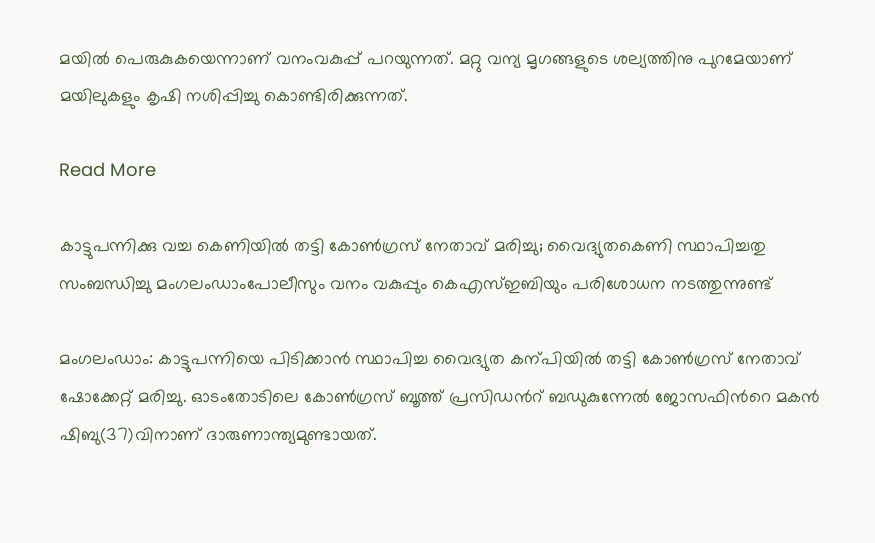മയിൽ പെരുകുകയെന്നാണ് വനംവകുപ്പ് പറയുന്നത്. മറ്റു വന്യ മൃഗങ്ങളുടെ ശല്യത്തിനു പുറമേയാണ് മയിലുകളും കൃഷി നശിപ്പിച്ചു കൊണ്ടിരിക്കുന്നത്.

Read More

കാട്ടുപന്നിക്കു വച്ച കെണിയിൽ തട്ടി കോണ്‍ഗ്രസ് നേതാവ് മരിച്ചു; വൈദ്യുതകെണി സ്ഥാപിച്ചതു സംബന്ധിച്ചു മംഗലംഡാംപോലീസും വനം വകുപ്പും കെഎസ്ഇബിയും പരിശോധന നടത്തുന്നുണ്ട്

മംഗലംഡാം: കാട്ടുപന്നിയെ പിടിക്കാൻ സ്ഥാപിച്ച വൈദ്യുത കന്പിയിൽ തട്ടി കോണ്‍ഗ്രസ് നേതാവ് ഷോക്കേറ്റ് മരിച്ചു. ഓടംതോടിലെ കോണ്‍ഗ്രസ് ബൂത്ത് പ്രസിഡന്‍റ് ബഡുകുന്നേൽ ജോസഫിന്‍റെ മകൻ ഷിബു(37)വിനാണ് ദാരുണാന്ത്യമുണ്ടായത്.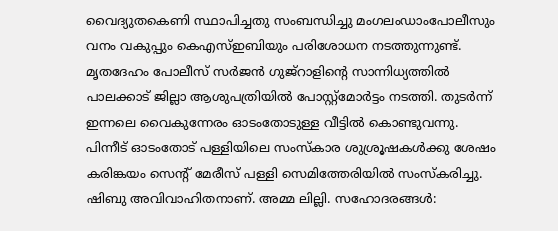വൈദ്യുതകെണി സ്ഥാപിച്ചതു സംബന്ധിച്ചു മംഗലംഡാംപോലീസും വനം വകുപ്പും കെഎസ്ഇബിയും പരിശോധന നടത്തുന്നുണ്ട്. മൃതദേഹം പോലീസ് സർജൻ ഗുജ്റാളിന്‍റെ സാന്നിധ്യത്തിൽ പാലക്കാട് ജില്ലാ ആശുപത്രിയിൽ പോസ്റ്റ്മോർട്ടം നടത്തി. തുടർന്ന് ഇന്നലെ വൈകുന്നേരം ഓടംതോടുള്ള വീട്ടിൽ കൊണ്ടുവന്നു. പിന്നീട് ഓടംതോട് പള്ളിയിലെ സംസ്കാര ശുശ്രൂഷകൾക്കു ശേഷം കരിങ്കയം സെന്‍റ് മേരീസ് പള്ളി സെമിത്തേരിയിൽ സംസ്കരിച്ചു. ഷിബു അവിവാഹിതനാണ്. അമ്മ ലില്ലി. സഹോദരങ്ങൾ: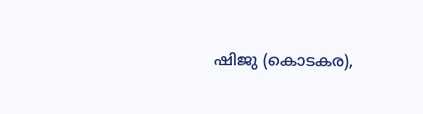ഷിജു (കൊടകര),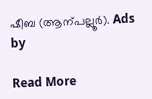ഷീബ (ആന്പല്ലൂർ). Ads by

Read More